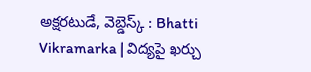అక్షరటుడే, వెబ్డెస్క్ : Bhatti Vikramarka | విద్యపై ఖర్చు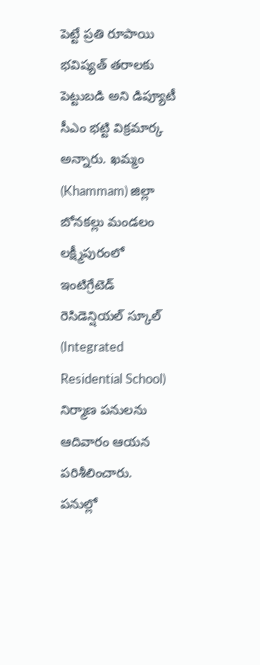పెట్టే ప్రతి రూపాయి భవిష్యత్ తరాలకు పెట్టుబడి అని డిప్యూటీ సీఎం భట్టి విక్రమార్క అన్నారు. ఖమ్మం (Khammam) జిల్లా బోనకల్లు మండలం లక్ష్మీపురంలో ఇంటిగ్రేటెడ్ రెసిడెన్షియల్ స్కూల్ (Integrated Residential School) నిర్మాణ పనులను ఆదివారం ఆయన పరిశీలించారు.
పనుల్లో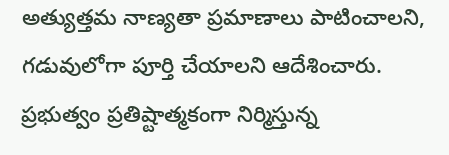అత్యుత్తమ నాణ్యతా ప్రమాణాలు పాటించాలని, గడువులోగా పూర్తి చేయాలని ఆదేశించారు. ప్రభుత్వం ప్రతిష్టాత్మకంగా నిర్మిస్తున్న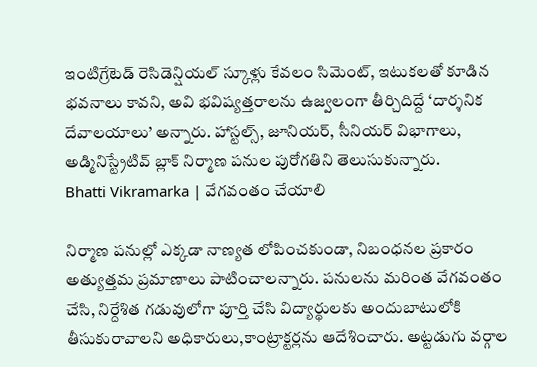ఇంటిగ్రేటెడ్ రెసిడెన్షియల్ స్కూళ్లు కేవలం సిమెంట్, ఇటుకలతో కూడిన భవనాలు కావని, అవి భవిష్యత్తరాలను ఉజ్వలంగా తీర్చిదిద్దే ‘దార్శనిక దేవాలయాలు’ అన్నారు. హాస్టల్స్, జూనియర్, సీనియర్ విభాగాలు, అడ్మినిస్ట్రేటివ్ బ్లాక్ నిర్మాణ పనుల పురోగతిని తెలుసుకున్నారు.
Bhatti Vikramarka | వేగవంతం చేయాలి

నిర్మాణ పనుల్లో ఎక్కడా నాణ్యత లోపించకుండా, నిబంధనల ప్రకారం అత్యుత్తమ ప్రమాణాలు పాటించాలన్నారు. పనులను మరింత వేగవంతం చేసి, నిర్దేశిత గడువులోగా పూర్తి చేసి విద్యార్థులకు అందుబాటులోకి తీసుకురావాలని అధికారులు,కాంట్రాక్టర్లను ఆదేశించారు. అట్టడుగు వర్గాల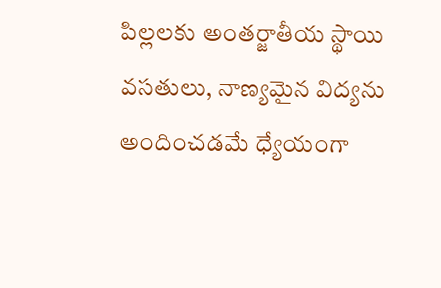పిల్లలకు అంతర్జాతీయ స్థాయి వసతులు, నాణ్యమైన విద్యను అందించడమే ధ్యేయంగా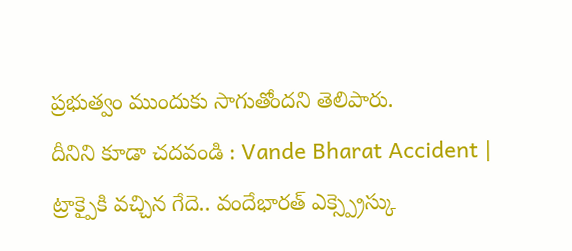ప్రభుత్వం ముందుకు సాగుతోందని తెలిపారు.
దీనిని కూడా చదవండి : Vande Bharat Accident | ట్రాక్పైకి వచ్చిన గేదె.. వందేభారత్ ఎక్స్ప్రెస్కు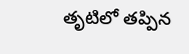తృటిలో తప్పిన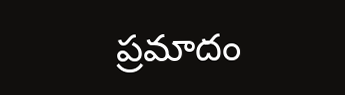ప్రమాదం